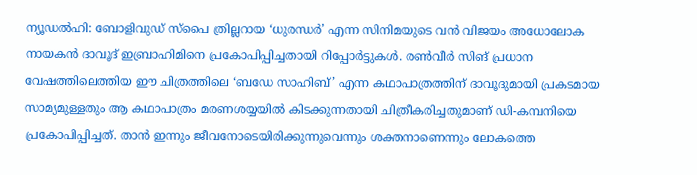ന്യൂഡൽഹി: ബോളിവുഡ് സ്പൈ ത്രില്ലറായ ‘ധുരന്ധർ’ എന്ന സിനിമയുടെ വൻ വിജയം അധോലോക നായകൻ ദാവൂദ് ഇബ്രാഹിമിനെ പ്രകോപിപ്പിച്ചതായി റിപ്പോർട്ടുകൾ. രൺവീർ സിങ് പ്രധാന വേഷത്തിലെത്തിയ ഈ ചിത്രത്തിലെ ‘ബഡേ സാഹിബ്’ എന്ന കഥാപാത്രത്തിന് ദാവൂദുമായി പ്രകടമായ സാമ്യമുള്ളതും ആ കഥാപാത്രം മരണശയ്യയിൽ കിടക്കുന്നതായി ചിത്രീകരിച്ചതുമാണ് ഡി-കമ്പനിയെ പ്രകോപിപ്പിച്ചത്. താൻ ഇന്നും ജീവനോടെയിരിക്കുന്നുവെന്നും ശക്തനാണെന്നും ലോകത്തെ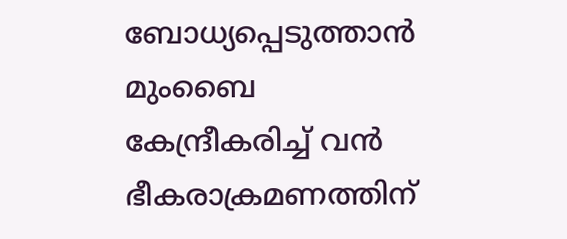ബോധ്യപ്പെടുത്താൻ മുംബൈ കേന്ദ്രീകരിച്ച് വൻ ഭീകരാക്രമണത്തിന്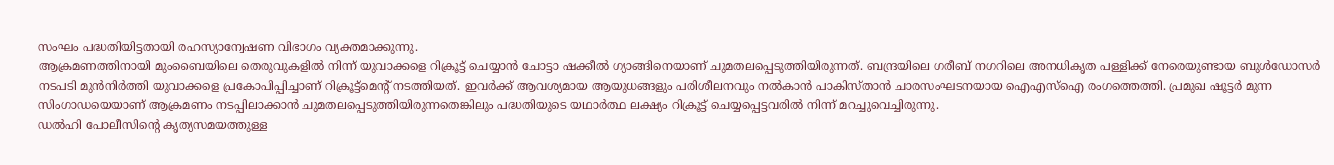സംഘം പദ്ധതിയിട്ടതായി രഹസ്യാന്വേഷണ വിഭാഗം വ്യക്തമാക്കുന്നു.
ആക്രമണത്തിനായി മുംബൈയിലെ തെരുവുകളിൽ നിന്ന് യുവാക്കളെ റിക്രൂട്ട് ചെയ്യാൻ ചോട്ടാ ഷക്കീൽ ഗ്യാങ്ങിനെയാണ് ചുമതലപ്പെടുത്തിയിരുന്നത്. ബന്ദ്രയിലെ ഗരീബ് നഗറിലെ അനധികൃത പള്ളിക്ക് നേരെയുണ്ടായ ബുൾഡോസർ നടപടി മുൻനിർത്തി യുവാക്കളെ പ്രകോപിപ്പിച്ചാണ് റിക്രൂട്ട്മെന്റ് നടത്തിയത്. ഇവർക്ക് ആവശ്യമായ ആയുധങ്ങളും പരിശീലനവും നൽകാൻ പാകിസ്താൻ ചാരസംഘടനയായ ഐഎസ്ഐ രംഗത്തെത്തി. പ്രമുഖ ഷൂട്ടർ മുന്ന സിംഗാഡയെയാണ് ആക്രമണം നടപ്പിലാക്കാൻ ചുമതലപ്പെടുത്തിയിരുന്നതെങ്കിലും പദ്ധതിയുടെ യഥാർത്ഥ ലക്ഷ്യം റിക്രൂട്ട് ചെയ്യപ്പെട്ടവരിൽ നിന്ന് മറച്ചുവെച്ചിരുന്നു.
ഡൽഹി പോലീസിന്റെ കൃത്യസമയത്തുള്ള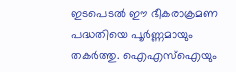ഇടപെടൽ ഈ ഭീകരാക്രമണ പദ്ധതിയെ പൂർണ്ണമായും തകർത്തു. ഐഎസ്ഐയും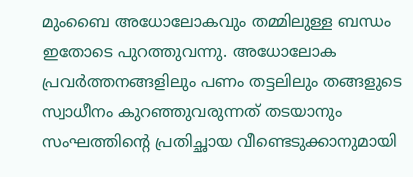മുംബൈ അധോലോകവും തമ്മിലുള്ള ബന്ധം ഇതോടെ പുറത്തുവന്നു. അധോലോക പ്രവർത്തനങ്ങളിലും പണം തട്ടലിലും തങ്ങളുടെ സ്വാധീനം കുറഞ്ഞുവരുന്നത് തടയാനും സംഘത്തിന്റെ പ്രതിച്ഛായ വീണ്ടെടുക്കാനുമായി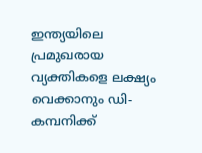ഇന്ത്യയിലെ പ്രമുഖരായ വ്യക്തികളെ ലക്ഷ്യം വെക്കാനും ഡി-കമ്പനിക്ക്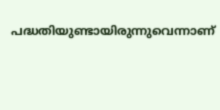പദ്ധതിയുണ്ടായിരുന്നുവെന്നാണ്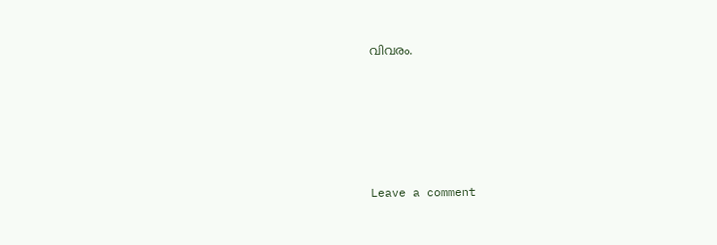വിവരം.






Leave a comment